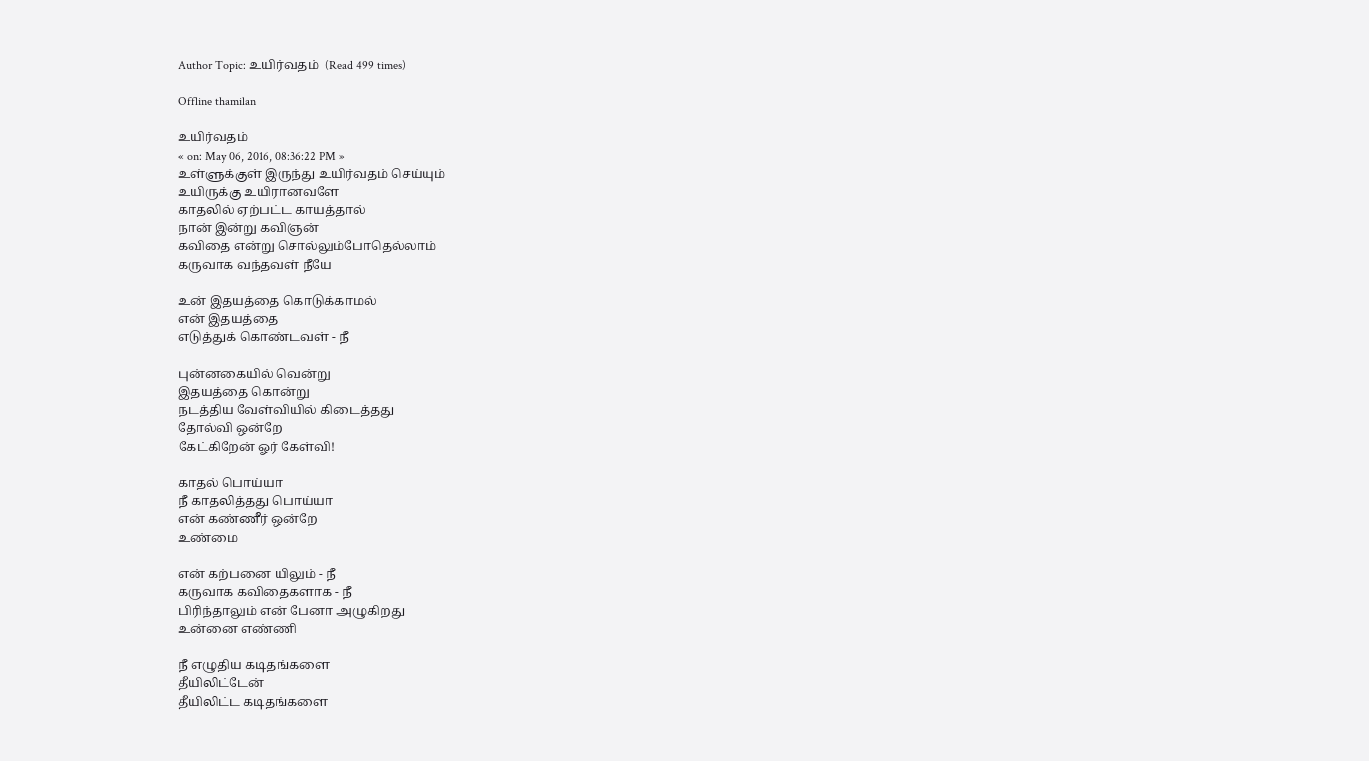Author Topic: உயிர்வதம்  (Read 499 times)

Offline thamilan

உயிர்வதம்
« on: May 06, 2016, 08:36:22 PM »
உள்ளுக்குள் இருந்து உயிர்வதம் செய்யும்
உயிருக்கு உயிரானவளே
காதலில் ஏற்பட்ட காயத்தால்
நான் இன்று கவிஞன்
கவிதை என்று சொல்லும்போதெல்லாம்
கருவாக வந்தவள் நீயே

உன் இதயத்தை கொடுக்காமல்
என் இதயத்தை
எடுத்துக் கொண்டவள் - நீ

புன்னகையில் வென்று
இதயத்தை கொன்று
நடத்திய வேள்வியில் கிடைத்தது
தோல்வி ஒன்றே
கேட்கிறேன் ஓர் கேள்வி!

காதல் பொய்யா
நீ காதலித்தது பொய்யா
என் கண்ணீர் ஒன்றே
உண்மை

என் கற்பனை யிலும் - நீ
கருவாக கவிதைகளாக - நீ
பிரிந்தாலும் என் பேனா அழுகிறது
உன்னை எண்ணி

நீ எழுதிய கடிதங்களை
தீயிலிட்டேன்
தீயிலிட்ட கடிதங்களை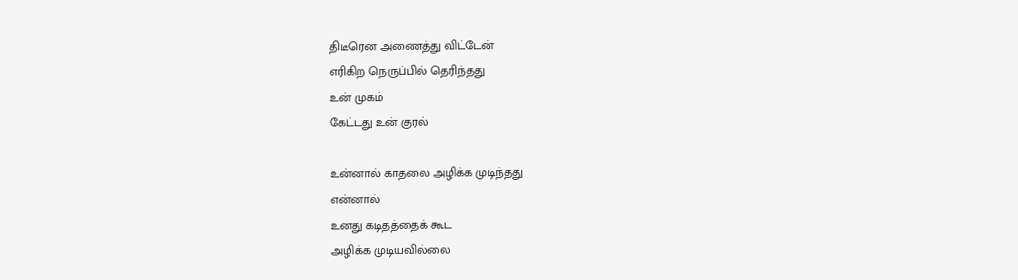திடீரென அணைத்து விட்டேன்
எரிகிற நெருப்பில் தெரிந்தது
உன் முகம்
கேட்டது உன் குரல்

உன்னால் காதலை அழிக்க முடிந்தது
என்னால்
உனது கடிதத்தைக் கூட
அழிக்க முடியவில்லை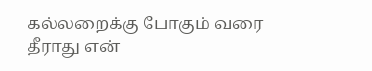கல்லறைக்கு போகும் வரை
தீராது என்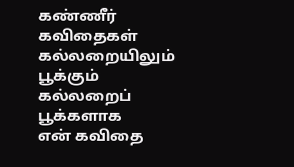கண்ணீர் கவிதைகள்
கல்லறையிலும் பூக்கும்
கல்லறைப் பூக்களாக
என் கவிதை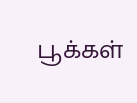பூக்கள்